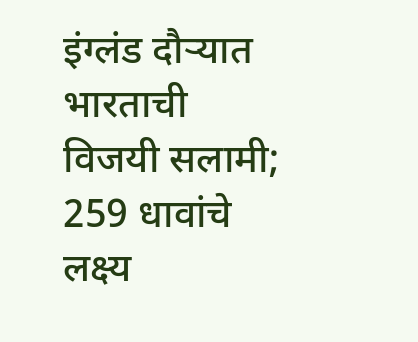इंग्लंड दौऱ्यात भारताची विजयी सलामी; 259 धावांचे लक्ष्य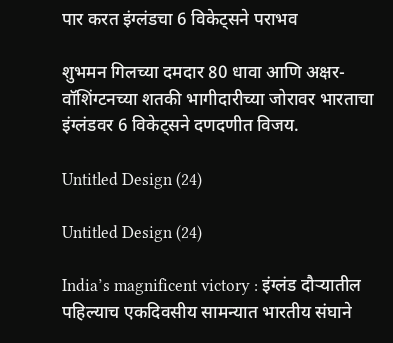पार करत इंग्लंडचा 6 विकेट्सने पराभव

शुभमन गिलच्या दमदार 80 धावा आणि अक्षर-वॉशिंग्टनच्या शतकी भागीदारीच्या जोरावर भारताचा इंग्लंडवर 6 विकेट्सने दणदणीत विजय.

Untitled Design (24)

Untitled Design (24)

India’s magnificent victory : इंग्लंड दौऱ्यातील पहिल्याच एकदिवसीय सामन्यात भारतीय संघाने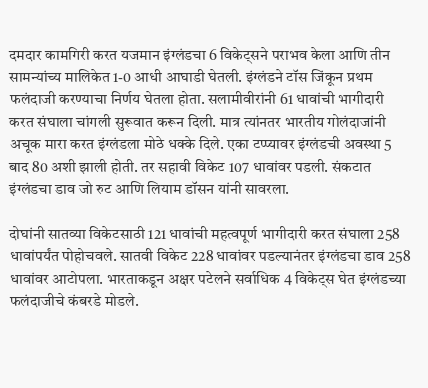दमदार कामगिरी करत यजमान इंग्लंडचा 6 विकेट्सने पराभव केला आणि तीन सामन्यांच्य मालिकेत 1-0 आधी आघाडी घेतली. इंग्लंडने टॉस जिंकून प्रथम फलंदाजी करण्याचा निर्णय घेतला होता. सलामीवीरांनी 61 धावांची भागीदारी करत संघाला चांगली सुरूवात करून दिली. मात्र त्यांनतर भारतीय गोलंदाजांनी अचूक मारा करत इंग्लंडला मोठे धक्के दिले. एका टप्प्यावर इंग्लंडची अवस्था 5 बाद 80 अशी झाली होती. तर सहावी विकेट 107 धावांवर पडली. संकटात इंग्लंडचा डाव जो रुट आणि लियाम डॉसन यांनी सावरला.

दोघांनी सातव्या विकेटसाठी 121 धावांची महत्वपूर्ण भागीदारी करत संघाला 258 धावांपर्यंत पोहोचवले. सातवी विकेट 228 धावांवर पडल्यानंतर इंग्लंडचा डाव 258 धावांवर आटोपला. भारताकडून अक्षर पटेलने सर्वाधिक 4 विकेट्स घेत इंग्लंडच्या फलंदाजीचे कंबरडे मोडले.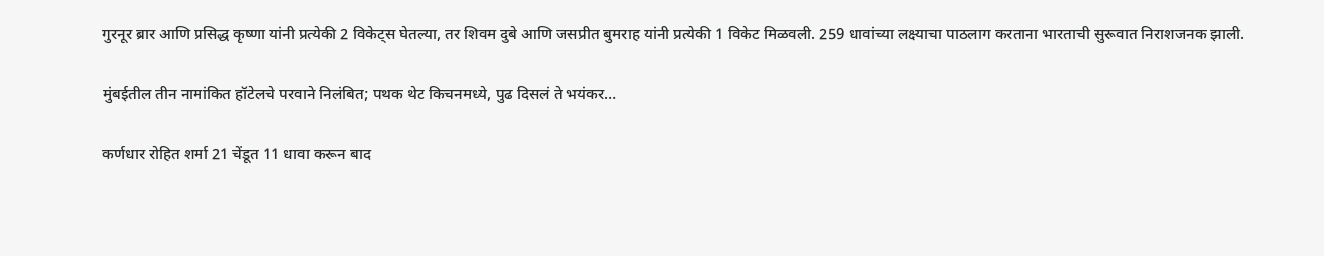गुरनूर ब्रार आणि प्रसिद्ध कृष्णा यांनी प्रत्येकी 2 विकेट्स घेतल्या, तर शिवम दुबे आणि जसप्रीत बुमराह यांनी प्रत्येकी 1 विकेट मिळवली. 259 धावांच्या लक्ष्याचा पाठलाग करताना भारताची सुरूवात निराशजनक झाली.

मुंबईतील तीन नामांकित हॉटेलचे परवाने निलंबित; पथक थेट किचनमध्ये, पुढ दिसलं ते भयंकर…

कर्णधार रोहित शर्मा 21 चेंडूत 11 धावा करून बाद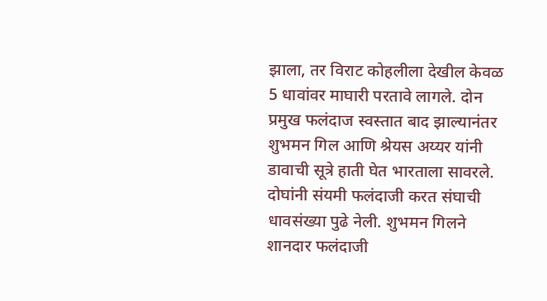झाला, तर विराट कोहलीला देखील केवळ 5 धावांवर माघारी परतावे लागले. दोन प्रमुख फलंदाज स्वस्तात बाद झाल्यानंतर शुभमन गिल आणि श्रेयस अय्यर यांनी डावाची सूत्रे हाती घेत भारताला सावरले. दोघांनी संयमी फलंदाजी करत संघाची धावसंख्या पुढे नेली. शुभमन गिलने शानदार फलंदाजी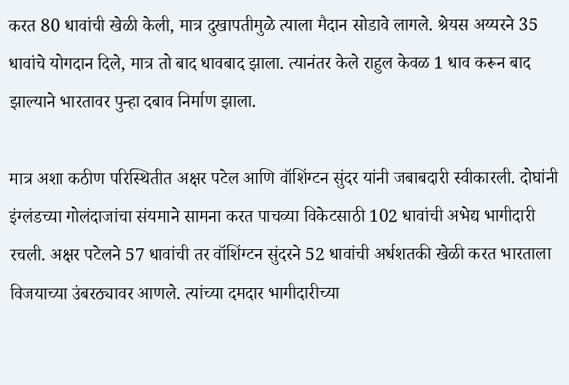करत 80 धावांची खेळी केली, मात्र दुखापतीमुळे त्याला मैदान सोडावे लागले. श्रेयस अय्यरने 35 धावांचे योगदान दिले, मात्र तो बाद धावबाद झाला. त्यानंतर केले राहुल केवळ 1 धाव करून बाद झाल्याने भारतावर पुन्हा दबाव निर्माण झाला.

मात्र अशा कठीण परिस्थितीत अक्षर पटेल आणि वॉशिंग्टन सुंदर यांनी जबाबदारी स्वीकारली. दोघांनी इंग्लंडच्या गोलंदाजांचा संयमाने सामना करत पाचव्या विकेटसाठी 102 धावांची अभेद्य भागीदारी रचली. अक्षर पटेलने 57 धावांची तर वॉशिंग्टन सुंदरने 52 धावांची अर्धशतकी खेळी करत भारताला विजयाच्या उंबरठ्यावर आणले. त्यांच्या दमदार भागीदारीच्या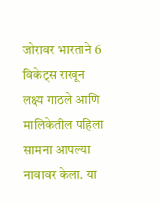जोरावर भारताने 6 विकेट्स राखून लक्ष्य गाठले आणि मालिकेतील पहिला सामना आपल्या नावावर केला. या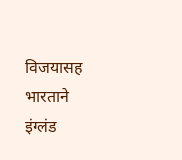विजयासह भारताने इंग्लंड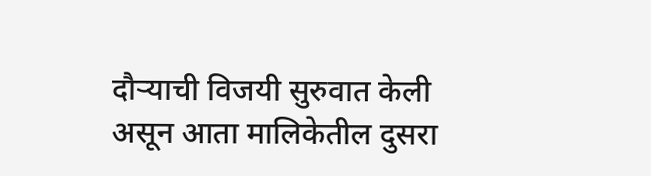दौऱ्याची विजयी सुरुवात केली असून आता मालिकेतील दुसरा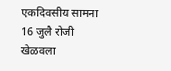एकदिवसीय सामना 16 जुलै रोजी खेळवला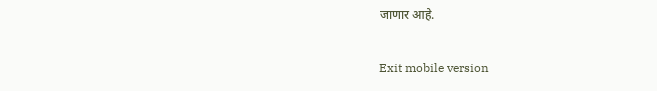जाणार आहे.

Exit mobile version